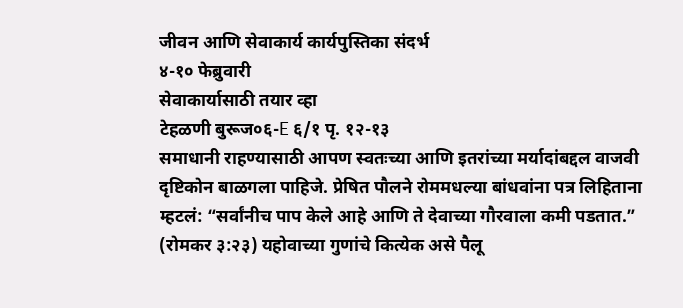जीवन आणि सेवाकार्य कार्यपुस्तिका संदर्भ
४-१० फेब्रुवारी
सेवाकार्यासाठी तयार व्हा
टेहळणी बुरूज०६-E ६/१ पृ. १२-१३
समाधानी राहण्यासाठी आपण स्वतःच्या आणि इतरांच्या मर्यादांबद्दल वाजवी दृष्टिकोन बाळगला पाहिजे. प्रेषित पौलने रोममधल्या बांधवांना पत्र लिहिताना म्हटलं: “सर्वांनीच पाप केले आहे आणि ते देवाच्या गौरवाला कमी पडतात.” (रोमकर ३:२३) यहोवाच्या गुणांचे कित्येक असे पैलू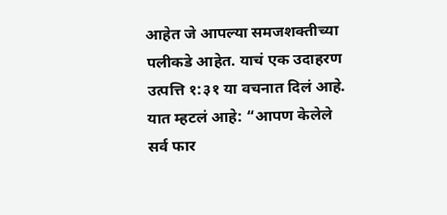आहेत जे आपल्या समजशक्तीच्या पलीकडे आहेत. याचं एक उदाहरण उत्पत्ति १:३१ या वचनात दिलं आहे. यात म्हटलं आहे: “आपण केलेले सर्व फार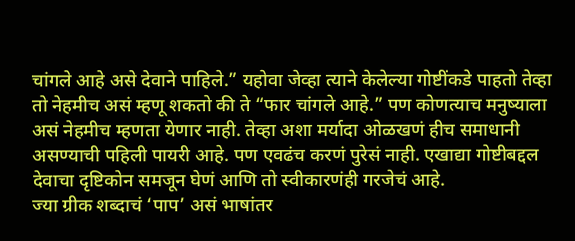चांगले आहे असे देवाने पाहिले.” यहोवा जेव्हा त्याने केलेल्या गोष्टींकडे पाहतो तेव्हा तो नेहमीच असं म्हणू शकतो की ते “फार चांगले आहे.” पण कोणत्याच मनुष्याला असं नेहमीच म्हणता येणार नाही. तेव्हा अशा मर्यादा ओळखणं हीच समाधानी असण्याची पहिली पायरी आहे. पण एवढंच करणं पुरेसं नाही. एखाद्या गोष्टीबद्दल देवाचा दृष्टिकोन समजून घेणं आणि तो स्वीकारणंही गरजेचं आहे.
ज्या ग्रीक शब्दाचं ‘पाप’ असं भाषांतर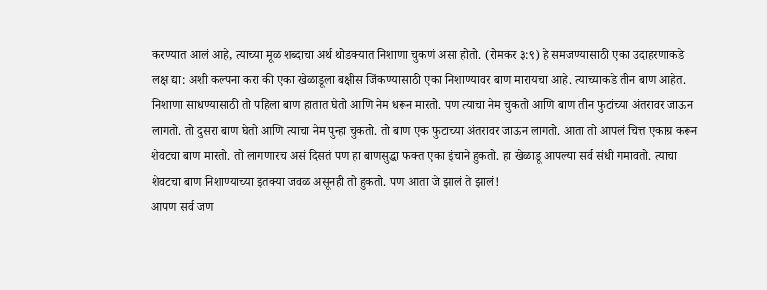करण्यात आलं आहे, त्याच्या मूळ शब्दाचा अर्थ थोडक्यात निशाणा चुकणं असा होतो. (रोमकर ३:९) हे समजण्यासाठी एका उदाहरणाकडे लक्ष द्या: अशी कल्पना करा की एका खेळाडूला बक्षीस जिंकण्यासाठी एका निशाण्यावर बाण मारायचा आहे. त्याच्याकडे तीन बाण आहेत. निशाणा साधण्यासाठी तो पहिला बाण हातात घेतो आणि नेम धरून मारतो. पण त्याचा नेम चुकतो आणि बाण तीन फुटांच्या अंतरावर जाऊन लागतो. तो दुसरा बाण घेतो आणि त्याचा नेम पुन्हा चुकतो. तो बाण एक फुटाच्या अंतरावर जाऊन लागतो. आता तो आपलं चित्त एकाग्र करून शेवटचा बाण मारतो. तो लागणारच असं दिसतं पण हा बाणसुद्धा फक्त एका इंचाने हुकतो. हा खेळाडू आपल्या सर्व संधी गमावतो. त्याचा शेवटचा बाण निशाण्याच्या इतक्या जवळ असूनही तो हुकतो. पण आता जे झालं ते झालं!
आपण सर्व जण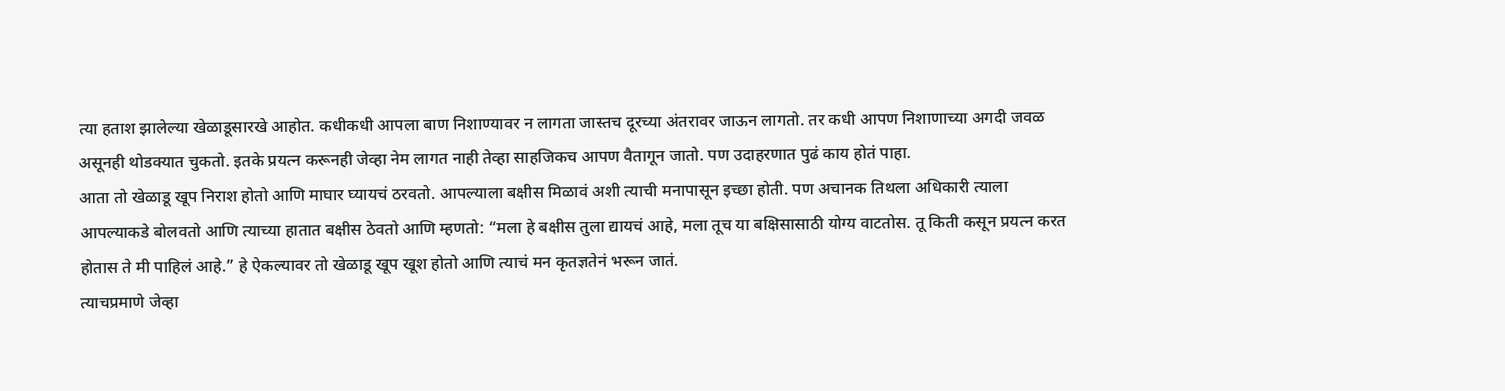त्या हताश झालेल्या खेळाडूसारखे आहोत. कधीकधी आपला बाण निशाण्यावर न लागता जास्तच दूरच्या अंतरावर जाऊन लागतो. तर कधी आपण निशाणाच्या अगदी जवळ असूनही थोडक्यात चुकतो. इतके प्रयत्न करूनही जेव्हा नेम लागत नाही तेव्हा साहजिकच आपण वैतागून जातो. पण उदाहरणात पुढं काय होतं पाहा.
आता तो खेळाडू खूप निराश होतो आणि माघार घ्यायचं ठरवतो. आपल्याला बक्षीस मिळावं अशी त्याची मनापासून इच्छा होती. पण अचानक तिथला अधिकारी त्याला आपल्याकडे बोलवतो आणि त्याच्या हातात बक्षीस ठेवतो आणि म्हणतो: “मला हे बक्षीस तुला द्यायचं आहे, मला तूच या बक्षिसासाठी योग्य वाटतोस. तू किती कसून प्रयत्न करत होतास ते मी पाहिलं आहे.” हे ऐकल्यावर तो खेळाडू खूप खूश होतो आणि त्याचं मन कृतज्ञतेनं भरून जातं.
त्याचप्रमाणे जेव्हा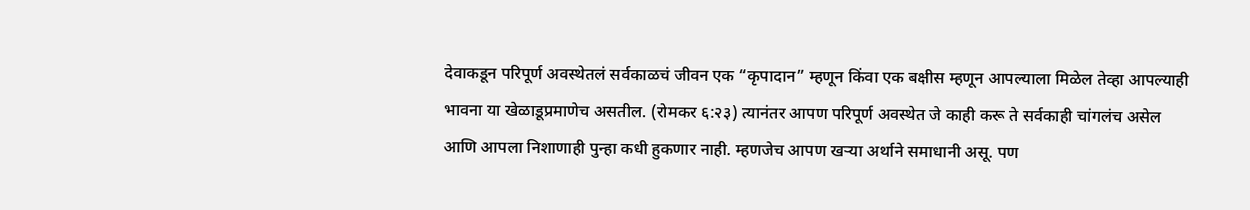देवाकडून परिपूर्ण अवस्थेतलं सर्वकाळचं जीवन एक “कृपादान” म्हणून किंवा एक बक्षीस म्हणून आपल्याला मिळेल तेव्हा आपल्याही भावना या खेळाडूप्रमाणेच असतील. (रोमकर ६:२३) त्यानंतर आपण परिपूर्ण अवस्थेत जे काही करू ते सर्वकाही चांगलंच असेल आणि आपला निशाणाही पुन्हा कधी हुकणार नाही. म्हणजेच आपण खऱ्या अर्थाने समाधानी असू. पण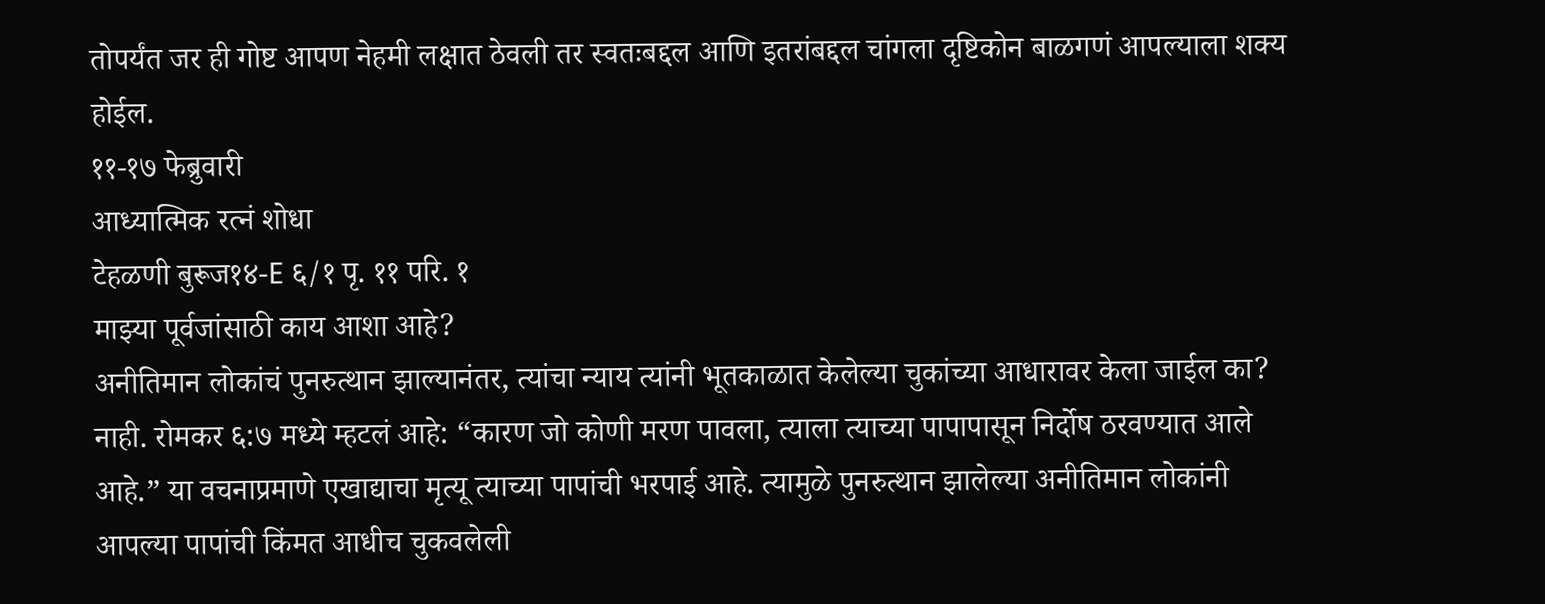तोपर्यंत जर ही गोष्ट आपण नेहमी लक्षात ठेवली तर स्वतःबद्दल आणि इतरांबद्दल चांगला दृष्टिकोन बाळगणं आपल्याला शक्य होईल.
११-१७ फेब्रुवारी
आध्यात्मिक रत्नं शोधा
टेहळणी बुरूज१४-E ६/१ पृ. ११ परि. १
माझ्या पूर्वजांसाठी काय आशा आहे?
अनीतिमान लोकांचं पुनरुत्थान झाल्यानंतर, त्यांचा न्याय त्यांनी भूतकाळात केलेल्या चुकांच्या आधारावर केला जाईल का? नाही. रोमकर ६:७ मध्ये म्हटलं आहे: “कारण जो कोणी मरण पावला, त्याला त्याच्या पापापासून निर्दोष ठरवण्यात आले आहे.” या वचनाप्रमाणे एखाद्याचा मृत्यू त्याच्या पापांची भरपाई आहे. त्यामुळे पुनरुत्थान झालेल्या अनीतिमान लोकांनी आपल्या पापांची किंमत आधीच चुकवलेली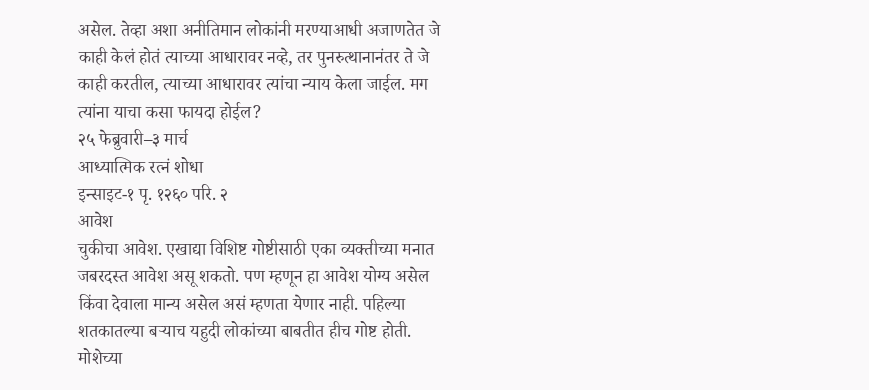असेल. तेव्हा अशा अनीतिमान लोकांनी मरण्याआधी अजाणतेत जे काही केलं होतं त्याच्या आधारावर नव्हे, तर पुनरुत्थानानंतर ते जे काही करतील, त्याच्या आधारावर त्यांचा न्याय केला जाईल. मग त्यांना याचा कसा फायदा होईल?
२५ फेब्रुवारी–३ मार्च
आध्यात्मिक रत्नं शोधा
इन्साइट-१ पृ. १२६० परि. २
आवेश
चुकीचा आवेश. एखाद्या विशिष्ट गोष्टीसाठी एका व्यक्तीच्या मनात जबरदस्त आवेश असू शकतो. पण म्हणून हा आवेश योग्य असेल किंवा देवाला मान्य असेल असं म्हणता येणार नाही. पहिल्या शतकातल्या बऱ्याच यहुदी लोकांच्या बाबतीत हीच गोष्ट होती. मोशेच्या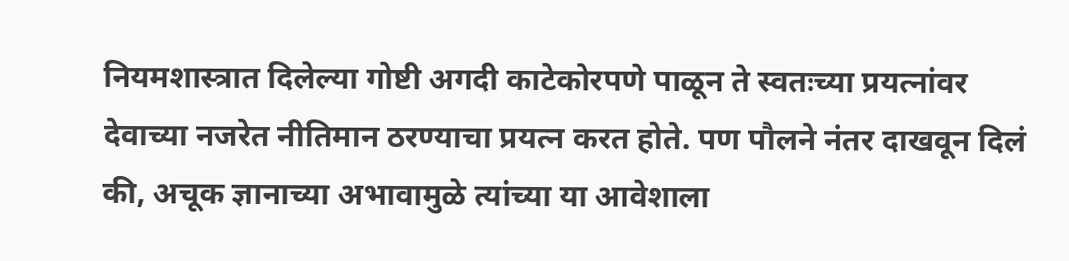नियमशास्त्रात दिलेल्या गोष्टी अगदी काटेकोरपणे पाळून ते स्वतःच्या प्रयत्नांवर देवाच्या नजरेत नीतिमान ठरण्याचा प्रयत्न करत होते. पण पौलने नंतर दाखवून दिलं की, अचूक ज्ञानाच्या अभावामुळे त्यांच्या या आवेशाला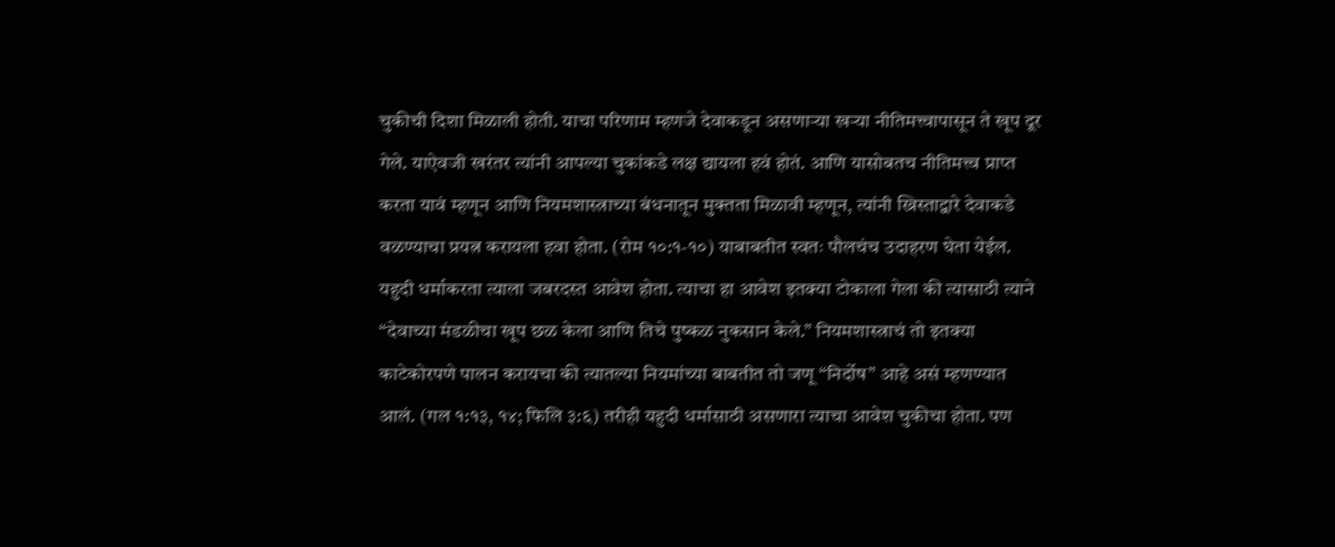चुकीची दिशा मिळाली होती. याचा परिणाम म्हणजे देवाकडून असणाऱ्या खऱ्या नीतिमत्त्वापासून ते खूप दूर गेले. याऐवजी खरंतर त्यांनी आपल्या चुकांकडे लक्ष द्यायला हवं होतं. आणि यासोबतच नीतिमत्त्व प्राप्त करता यावं म्हणून आणि नियमशास्त्राच्या बंधनातून मुक्तता मिळावी म्हणून, त्यांनी ख्रिस्ताद्वारे देवाकडे वळण्याचा प्रयत्न करायला हवा होता. (रोम १०:१-१०) याबाबतीत स्वतः पौलचंच उदाहरण घेता येईल. यहुदी धर्माकरता त्याला जबरदस्त आवेश होता. त्याचा हा आवेश इतक्या टोकाला गेला की त्यासाठी त्याने “देवाच्या मंडळीचा खूप छळ केला आणि तिचे पुष्कळ नुकसान केले.” नियमशास्त्राचं तो इतक्या काटेकोरपणे पालन करायचा की त्यातल्या नियमांच्या बाबतीत तो जणू “निर्दोष” आहे असं म्हणण्यात आलं. (गल १:१३, १४; फिलि ३:६) तरीही यहुदी धर्मासाठी असणारा त्याचा आवेश चुकीचा होता. पण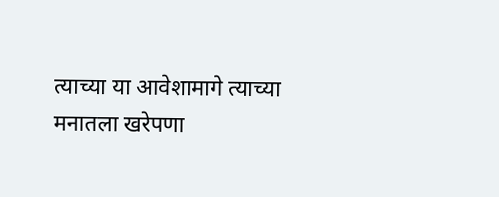त्याच्या या आवेशामागे त्याच्या मनातला खरेपणा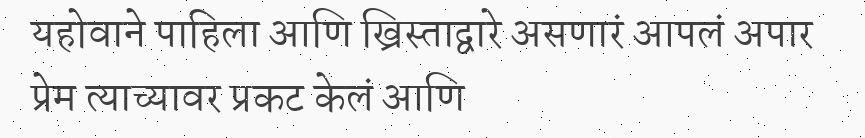यहोवाने पाहिला आणि ख्रिस्ताद्वारे असणारं आपलं अपार प्रेम त्याच्यावर प्रकट केलं आणि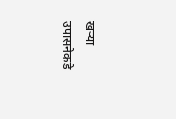खऱ्या उपासनेकडे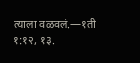त्याला वळवलं.—१ती १:१२, १३.